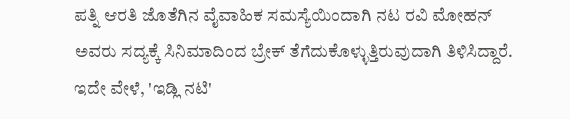ಪತ್ನಿ ಆರತಿ ಜೊತೆಗಿನ ವೈವಾಹಿಕ ಸಮಸ್ಯೆಯಿಂದಾಗಿ ನಟ ರವಿ ಮೋಹನ್ ಅವರು ಸದ್ಯಕ್ಕೆ ಸಿನಿಮಾದಿಂದ ಬ್ರೇಕ್ ತೆಗೆದುಕೊಳ್ಳುತ್ತಿರುವುದಾಗಿ ತಿಳಿಸಿದ್ದಾರೆ. ಇದೇ ವೇಳೆ, 'ಇಡ್ಲಿ ನಟಿ'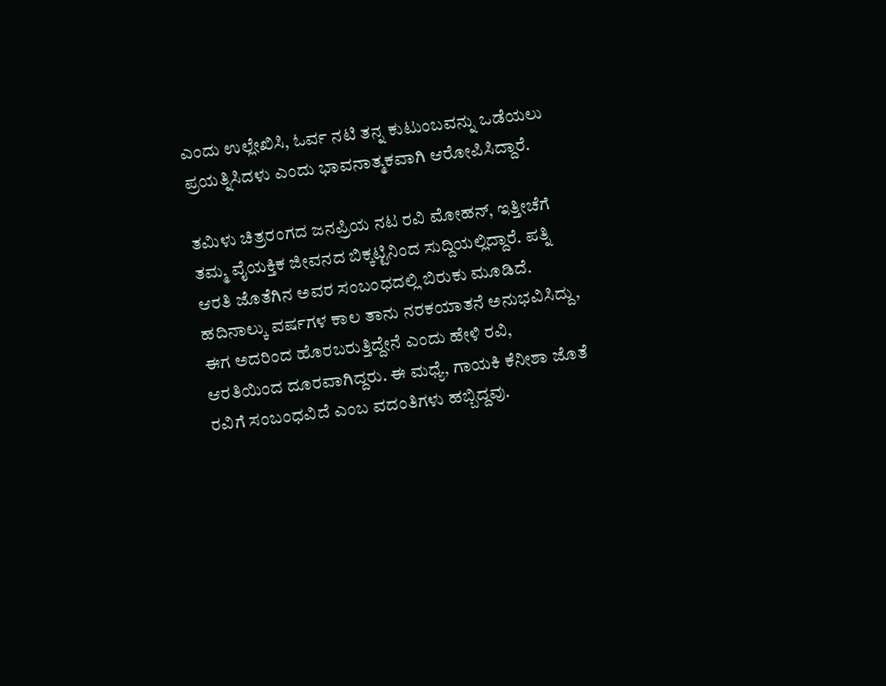ಎಂದು ಉಲ್ಲೇಖಿಸಿ, ಓರ್ವ ನಟಿ ತನ್ನ ಕುಟುಂಬವನ್ನು ಒಡೆಯಲು ಪ್ರಯತ್ನಿಸಿದಳು ಎಂದು ಭಾವನಾತ್ಮಕವಾಗಿ ಆರೋಪಿಸಿದ್ದಾರೆ.

ತಮಿಳು ಚಿತ್ರರಂಗದ ಜನಪ್ರಿಯ ನಟ ರವಿ ಮೋಹನ್, ಇತ್ತೀಚೆಗೆ ತಮ್ಮ ವೈಯಕ್ತಿಕ ಜೀವನದ ಬಿಕ್ಕಟ್ಟಿನಿಂದ ಸುದ್ದಿಯಲ್ಲಿದ್ದಾರೆ. ಪತ್ನಿ ಆರತಿ ಜೊತೆಗಿನ ಅವರ ಸಂಬಂಧದಲ್ಲಿ ಬಿರುಕು ಮೂಡಿದೆ. ಹದಿನಾಲ್ಕು ವರ್ಷಗಳ ಕಾಲ ತಾನು ನರಕಯಾತನೆ ಅನುಭವಿಸಿದ್ದು, ಈಗ ಅದರಿಂದ ಹೊರಬರುತ್ತಿದ್ದೇನೆ ಎಂದು ಹೇಳಿ ರವಿ, ಆರತಿಯಿಂದ ದೂರವಾಗಿದ್ದರು. ಈ ಮಧ್ಯೆ, ಗಾಯಕಿ ಕೆನೀಶಾ ಜೊತೆ ರವಿಗೆ ಸಂಬಂಧವಿದೆ ಎಂಬ ವದಂತಿಗಳು ಹಬ್ಬಿದ್ದವು.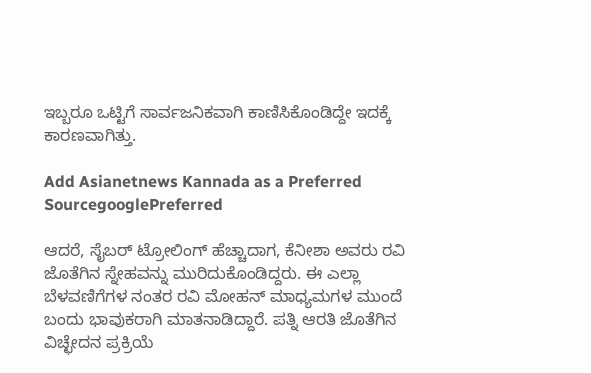ಇಬ್ಬರೂ ಒಟ್ಟಿಗೆ ಸಾರ್ವಜನಿಕವಾಗಿ ಕಾಣಿಸಿಕೊಂಡಿದ್ದೇ ಇದಕ್ಕೆ ಕಾರಣವಾಗಿತ್ತು.

Add Asianetnews Kannada as a Preferred SourcegooglePreferred

ಆದರೆ, ಸೈಬರ್ ಟ್ರೋಲಿಂಗ್ ಹೆಚ್ಚಾದಾಗ, ಕೆನೀಶಾ ಅವರು ರವಿ ಜೊತೆಗಿನ ಸ್ನೇಹವನ್ನು ಮುರಿದುಕೊಂಡಿದ್ದರು. ಈ ಎಲ್ಲಾ ಬೆಳವಣಿಗೆಗಳ ನಂತರ ರವಿ ಮೋಹನ್ ಮಾಧ್ಯಮಗಳ ಮುಂದೆ ಬಂದು ಭಾವುಕರಾಗಿ ಮಾತನಾಡಿದ್ದಾರೆ. ಪತ್ನಿ ಆರತಿ ಜೊತೆಗಿನ ವಿಚ್ಛೇದನ ಪ್ರಕ್ರಿಯೆ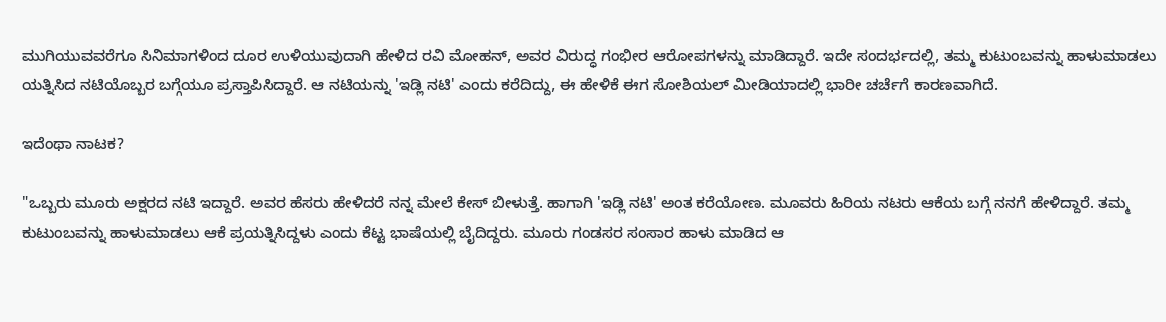ಮುಗಿಯುವವರೆಗೂ ಸಿನಿಮಾಗಳಿಂದ ದೂರ ಉಳಿಯುವುದಾಗಿ ಹೇಳಿದ ರವಿ ಮೋಹನ್, ಅವರ ವಿರುದ್ಧ ಗಂಭೀರ ಆರೋಪಗಳನ್ನು ಮಾಡಿದ್ದಾರೆ. ಇದೇ ಸಂದರ್ಭದಲ್ಲಿ, ತಮ್ಮ ಕುಟುಂಬವನ್ನು ಹಾಳುಮಾಡಲು ಯತ್ನಿಸಿದ ನಟಿಯೊಬ್ಬರ ಬಗ್ಗೆಯೂ ಪ್ರಸ್ತಾಪಿಸಿದ್ದಾರೆ. ಆ ನಟಿಯನ್ನು 'ಇಡ್ಲಿ ನಟಿ' ಎಂದು ಕರೆದಿದ್ದು, ಈ ಹೇಳಿಕೆ ಈಗ ಸೋಶಿಯಲ್ ಮೀಡಿಯಾದಲ್ಲಿ ಭಾರೀ ಚರ್ಚೆಗೆ ಕಾರಣವಾಗಿದೆ.

ಇದೆಂಥಾ ನಾಟಕ?

"ಒಬ್ಬರು ಮೂರು ಅಕ್ಷರದ ನಟಿ ಇದ್ದಾರೆ. ಅವರ ಹೆಸರು ಹೇಳಿದರೆ ನನ್ನ ಮೇಲೆ ಕೇಸ್ ಬೀಳುತ್ತೆ. ಹಾಗಾಗಿ 'ಇಡ್ಲಿ ನಟಿ' ಅಂತ ಕರೆಯೋಣ. ಮೂವರು ಹಿರಿಯ ನಟರು ಆಕೆಯ ಬಗ್ಗೆ ನನಗೆ ಹೇಳಿದ್ದಾರೆ. ತಮ್ಮ ಕುಟುಂಬವನ್ನು ಹಾಳುಮಾಡಲು ಆಕೆ ಪ್ರಯತ್ನಿಸಿದ್ದಳು ಎಂದು ಕೆಟ್ಟ ಭಾಷೆಯಲ್ಲಿ ಬೈದಿದ್ದರು. ಮೂರು ಗಂಡಸರ ಸಂಸಾರ ಹಾಳು ಮಾಡಿದ ಆ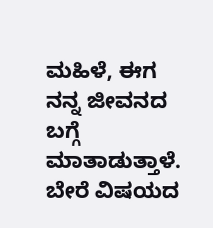ಮಹಿಳೆ, ಈಗ ನನ್ನ ಜೀವನದ ಬಗ್ಗೆ ಮಾತಾಡುತ್ತಾಳೆ. ಬೇರೆ ವಿಷಯದ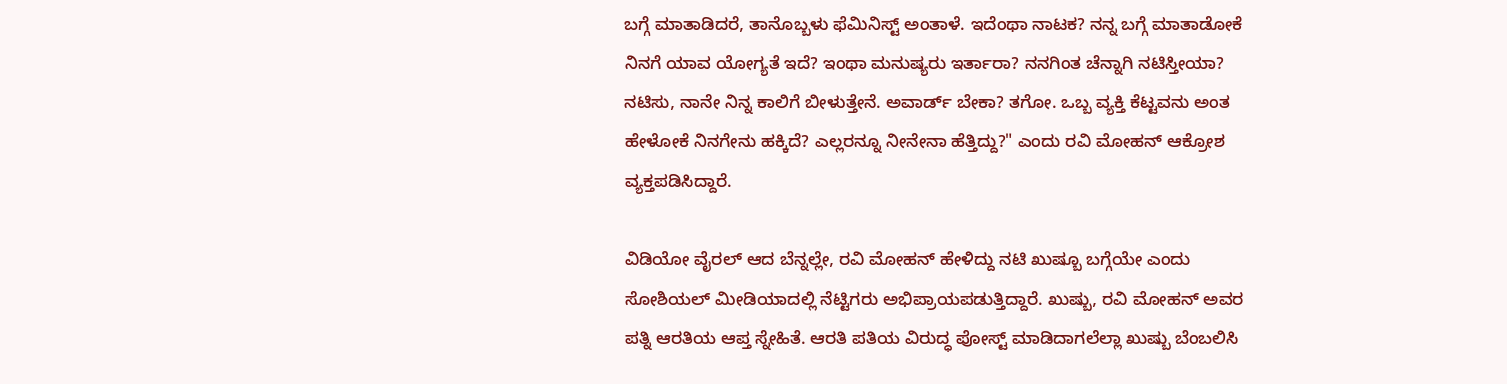ಬಗ್ಗೆ ಮಾತಾಡಿದರೆ, ತಾನೊಬ್ಬಳು ಫೆಮಿನಿಸ್ಟ್ ಅಂತಾಳೆ. ಇದೆಂಥಾ ನಾಟಕ? ನನ್ನ ಬಗ್ಗೆ ಮಾತಾಡೋಕೆ ನಿನಗೆ ಯಾವ ಯೋಗ್ಯತೆ ಇದೆ? ಇಂಥಾ ಮನುಷ್ಯರು ಇರ್ತಾರಾ? ನನಗಿಂತ ಚೆನ್ನಾಗಿ ನಟಿಸ್ತೀಯಾ? ನಟಿಸು, ನಾನೇ ನಿನ್ನ ಕಾಲಿಗೆ ಬೀಳುತ್ತೇನೆ. ಅವಾರ್ಡ್ ಬೇಕಾ? ತಗೋ. ಒಬ್ಬ ವ್ಯಕ್ತಿ ಕೆಟ್ಟವನು ಅಂತ ಹೇಳೋಕೆ ನಿನಗೇನು ಹಕ್ಕಿದೆ? ಎಲ್ಲರನ್ನೂ ನೀನೇನಾ ಹೆತ್ತಿದ್ದು?" ಎಂದು ರವಿ ಮೋಹನ್ ಆಕ್ರೋಶ ವ್ಯಕ್ತಪಡಿಸಿದ್ದಾರೆ.

ವಿಡಿಯೋ ವೈರಲ್ ಆದ ಬೆನ್ನಲ್ಲೇ, ರವಿ ಮೋಹನ್ ಹೇಳಿದ್ದು ನಟಿ ಖುಷ್ಬೂ ಬಗ್ಗೆಯೇ ಎಂದು ಸೋಶಿಯಲ್ ಮೀಡಿಯಾದಲ್ಲಿ ನೆಟ್ಟಿಗರು ಅಭಿಪ್ರಾಯಪಡುತ್ತಿದ್ದಾರೆ. ಖುಷ್ಬು, ರವಿ ಮೋಹನ್ ಅವರ ಪತ್ನಿ ಆರತಿಯ ಆಪ್ತ ಸ್ನೇಹಿತೆ. ಆರತಿ ಪತಿಯ ವಿರುದ್ಧ ಪೋಸ್ಟ್ ಮಾಡಿದಾಗಲೆಲ್ಲಾ ಖುಷ್ಬು ಬೆಂಬಲಿಸಿ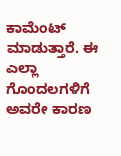ಕಾಮೆಂಟ್ ಮಾಡುತ್ತಾರೆ. ಈ ಎಲ್ಲಾ ಗೊಂದಲಗಳಿಗೆ ಅವರೇ ಕಾರಣ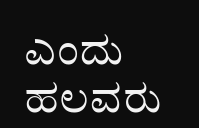ಎಂದು ಹಲವರು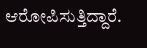ಆರೋಪಿಸುತ್ತಿದ್ದಾರೆ.